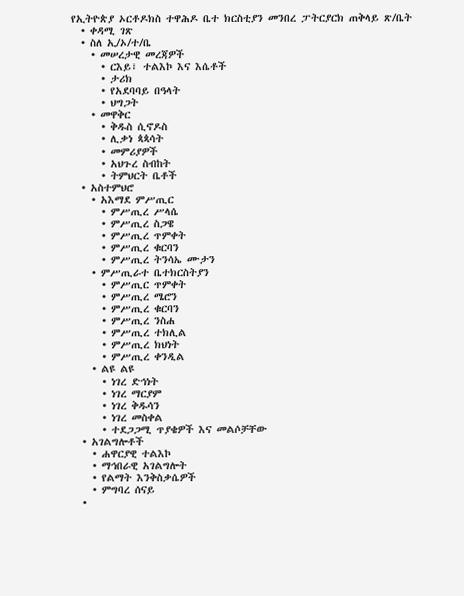የኢትዮጵያ ኦርቶዶክስ ተዋሕዶ ቤተ ክርስቲያን መንበረ ፓትርያርክ ጠቅላይ ጽ/ቤት
  • ቀዳሚ ገጽ
  • ስለ ኢ/ኦ/ተ/ቤ
    • መሠረታዊ መረጃዎች
      • ርእይ፣ ተልእኮ እና እሴቶች
      • ታሪክ
      • የአደባባይ በዓላት
      • ህግጋት
    • መዋቅር
      • ቅዱስ ሲኖዶስ
      • ሊቃነ ጳጳሳት
      • መምሪያዎች
      • አህጉረ ስብከት
      • ትምህርት ቤቶች
  • አስተምህሮ
    • አእማደ ምሥጢር
      • ምሥጢረ ሥላሴ
      • ምሥጢረ ስጋዌ
      • ምሥጢረ ጥምቀት
      • ምሥጢረ ቁርባን
      • ምሥጢረ ትንሳኤ ሙታን
    • ምሥጢራተ ቤተክርስትያን
      • ምሥጢር ጥምቀት
      • ምሥጢረ ሜሮን
      • ምሥጢረ ቁርባን
      • ምሥጢረ ንስሐ
      • ምሥጢረ ተክሊል
      • ምሥጢረ ክህነት
      • ምሥጢረ ቀንዲል
    • ልዩ ልዩ
      • ነገረ ድኅነት
      • ነገረ ማርያም
      • ነገረ ቅዱሳን
      • ነገረ መስቀል
      • ተደጋጋሚ ጥያቄዎች እና መልሶቻቸው
  • አገልግሎቶች
    • ሐዋርያዊ ተልእኮ
    • ማኅበራዊ አገልግሎት
    • የልማት እንቅስቃሴዎች
    • ምግባረ ሰናይ
  •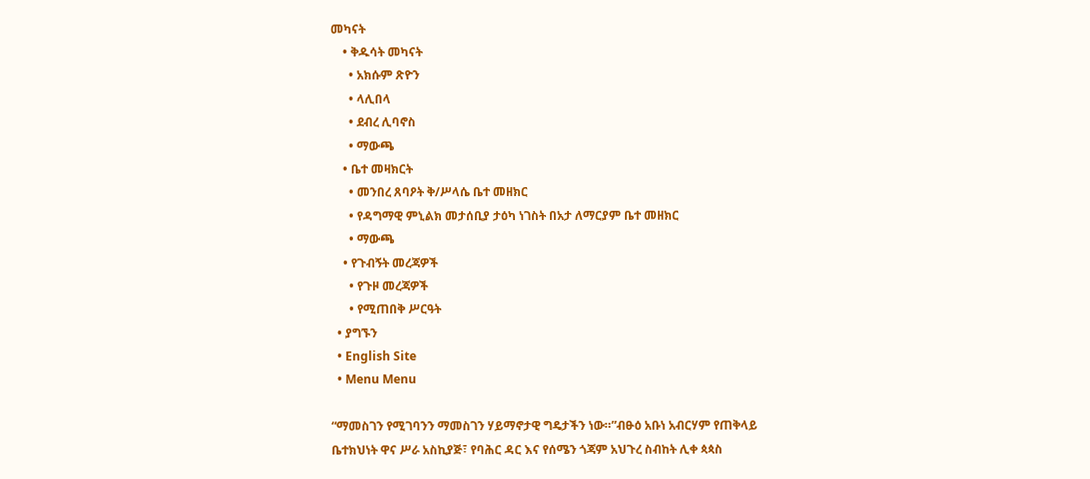መካናት
    • ቅዱሳት መካናት
      • አክሱም ጽዮን
      • ላሊበላ
      • ደብረ ሊባኖስ
      • ማውጫ
    • ቤተ መዛክርት
      • መንበረ ጸባዖት ቅ/ሥላሴ ቤተ መዘክር
      • የዳግማዊ ምኒልክ መታሰቢያ ታዕካ ነገስት በአታ ለማርያም ቤተ መዘክር
      • ማውጫ
    • የጉብኝት መረጃዎች
      • የጉዞ መረጃዎች
      • የሚጠበቅ ሥርዓት
  • ያግኙን
  • English Site
  • Menu Menu

“ማመስገን የሚገባንን ማመስገን ሃይማኖታዊ ግዴታችን ነው።”ብፁዕ አቡነ አብርሃም የጠቅላይ ቤተክህነት ዋና ሥራ አስኪያጅ፣ የባሕር ዳር እና የሰሜን ጎጃም አህጉረ ስብከት ሊቀ ጳጳስ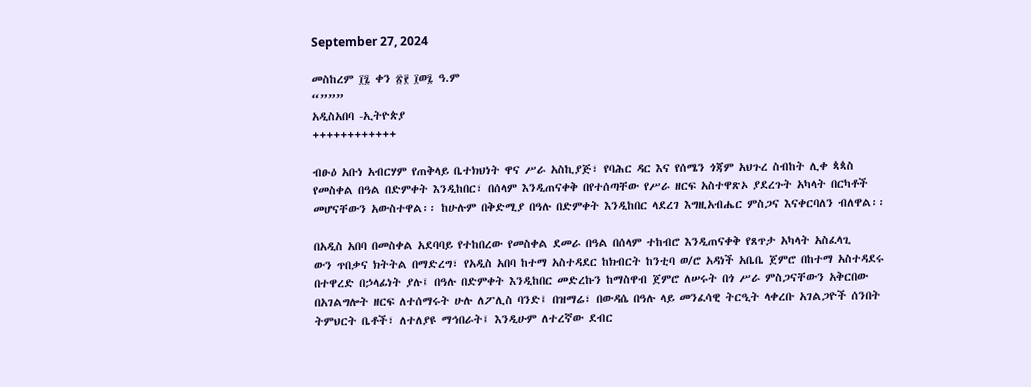September 27, 2024

መስከረም ፲፯ ቀን ፳፻ ፲ወ፯ ዓ.ም
“”””
አዲስአበባ -ኢትዮጵያ
++++++++++++

ብፁዕ አቡነ አብርሃም የጠቅላይ ቤተክህነት ዋና ሥራ አስኪያጅ፣ የባሕር ዳር እና የሰሜን ጎጃም አህጉረ ስብከት ሊቀ ጳጳስ የመስቀል በዓል በድምቀት እንዲከበር፣ በሰላም እንዲጠናቀቅ በየተሰጣቸው የሥራ ዘርፍ አስተዋጽኦ ያደረጉት አካላት በርካቶች መሆናቸውን አውስተዋል፡፡ ከሁሉም በቅድሚያ በዓሉ በድምቀት እንዲከበር ላደረገ እግዚአብሔር ምስጋና እናቀርባለን ብለዋል፡፡

በአዲስ አበባ በመስቀል አደባባይ የተከበረው የመስቀል ደመራ በዓል በሰላም ተከብሮ እንዲጠናቀቅ የጸጥታ አካላት አስፈላጊ
ውን ጥበቃና ክትትል በማድረግ፣ የአዲስ አበባ ከተማ አስተዳደር ከክብርት ከንቲባ ወ/ሮ አዳነች አቤቤ ጀምሮ በከተማ አስተዳደሩ በተዋረድ በኃላፊነት ያሉ፤ በዓሉ በድምቀት እንዲከበር መድረኩን ከማስዋብ ጀምሮ ለሠሩት በጎ ሥራ ምስጋናቸውን አቅርበው በአገልግሎት ዘርፍ ለተሰማሩት ሁሉ ለፖሊስ ባንድ፤ በዝማሬ፣ በውዳሴ በዓሉ ላይ መንፈሳዊ ትርዒት ላቀረቡ አገልጋዮች ሰንበት ትምህርት ቤቶች፣ ለተለያዩ ማኅበራት፤ እንዲሁም ለተረኛው ደብር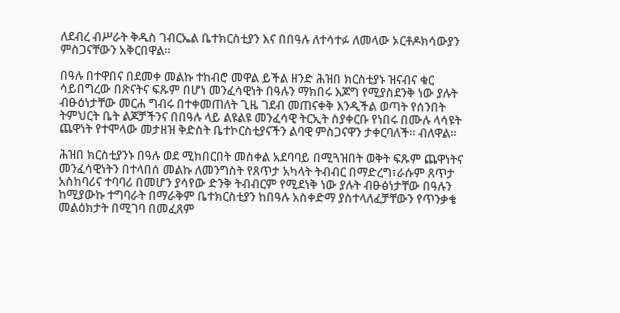ለደብረ ብሥራት ቅዱስ ገብርኤል ቤተክርስቲያን እና በበዓሉ ለተሳተፉ ለመላው ኦርቶዶክሳውያን ምስጋናቸውን አቅርበዋል።

በዓሉ በተዋበና በደመቀ መልኩ ተከብሮ መዋል ይችል ዘንድ ሕዝበ ክርስቲያኑ ዝናብና ቁር ሳይበግረው በጽናትና ፍጹም በሆነ መንፈሳዊነት በዓሉን ማክበሩ እጆግ የሚያስደንቅ ነው ያሉት ብፁዕነታቸው መርሐ ግብሩ በተቀመጠለት ጊዜ ገደብ መጠናቀቅ እንዲችል ወጣት የሰንበት ትምህርት ቤት ልጆቻችንና በበዓሉ ላይ ልዩልዩ መንፈሳዊ ትርኢት ስያቀርቡ የነበሩ በሙሉ ላሳዩት ጨዋነት የተሞላው መታዘዝ ቅድስት ቤተኮርስቲያናችን ልባዊ ምስጋናዋን ታቀርባለች። ብለዋል።

ሕዝበ ክርስቲያንኑ በዓሉ ወደ ሚከበርበት መስቀል አደባባይ በሚጓዝበት ወቅት ፍጹም ጨዋነትና መንፈሳዊነትን በተላበሰ መልኩ ለመንግስት የጸጥታ አካላት ትብብር በማድረግ፣ራሱም ጸጥታ አስከባሪና ተባባሪ በመሆን ያሳየው ድንቅ ትብብርም የሚደነቅ ነው ያሉት ብፁፅነታቸው በዓሉን ከሚያውኩ ተግባራት በማራቅም ቤተክርስቲያን ከበዓሉ አስቀድማ ያስተላለፈቻቸውን የጥንቃቄ መልዕክታት በሚገባ በመፈጸም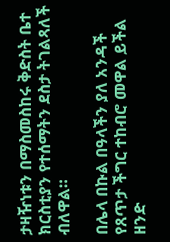ታዛዥነቱን በማስመስከሩ ቅድስት ቤተ ክርስቲያን የተሰማትን ደስታ ትገልጻለች ብለዋል።

በሌላ በኩል በዓላችን ያለ አንዳች የጸጥታ ችግር ተከብሮ መዋል ይችል ዘንድ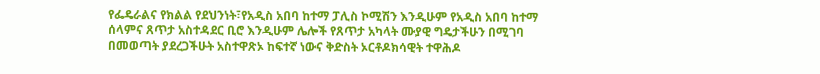የፌዴራልና የክልል የደህንነት፣የአዲስ አበባ ከተማ ፓሊስ ኮሚሽን እንዲሁም የአዲስ አበባ ከተማ ሰላምና ጸጥታ አስተዳደር ቢሮ እንዲሁም ሌሎች የጸጥታ አካላት ሙያዊ ግዴታችሁን በሚገባ በመወጣት ያደረጋችሁት አስተዋጽኦ ከፍተኛ ነውና ቅድስት ኦርቶዶክሳዊት ተዋሕዶ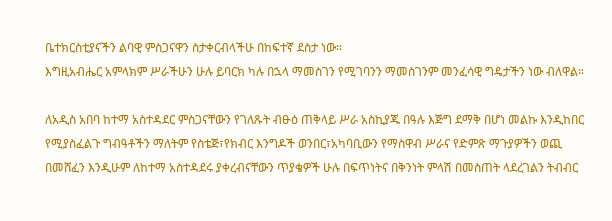ቤተክርስቲያናችን ልባዊ ምስጋናዋን ስታቀርብላችሁ በከፍተኛ ደስታ ነው።
እግዚአብሔር አምላክም ሥራችሁን ሁሉ ይባርክ ካሉ በኋላ ማመስገን የሚገባንን ማመስገንም መንፈሳዊ ግዴታችን ነው ብለዋል።

ለአዲስ አበባ ከተማ አስተዳደር ምስጋናቸውን የገለጹት ብፁዕ ጠቅላይ ሥራ አስኪያጁ በዓሉ እጅግ ደማቅ በሆነ መልኩ እንዲከበር የሚያስፈልጉ ግብዓቶችን ማለትም የስቴጅ፣የክብር እንግዶች ወንበር፣አካባቢውን የማስዋብ ሥራና የድምጽ ማጉያዎችን ወጪ በመሸፈን እንዲሁም ለከተማ አስተዳደሩ ያቀረብናቸውን ጥያቄዎች ሁሉ በፍጥነትና በቅንነት ምላሽ በመስጠት ላደረገልን ትብብር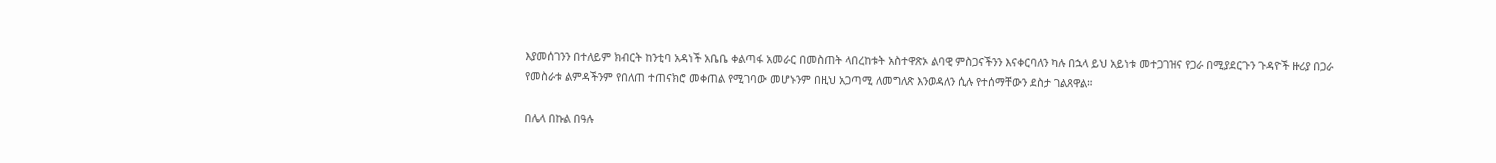እያመሰገንን በተለይም ክብርት ከንቲባ አዳነች አቤቤ ቀልጣፋ አመራር በመስጠት ላበረከቱት አስተዋጽኦ ልባዊ ምስጋናችንን እናቀርባለን ካሉ በኋላ ይህ አይነቱ መተጋገዝና የጋራ በሚያደርጉን ጉዳዮች ዙሪያ በጋራ የመስራቱ ልምዳችንም የበለጠ ተጠናክሮ መቀጠል የሚገባው መሆኑንም በዚህ አጋጣሚ ለመግለጽ እንወዳለን ሲሉ የተሰማቸውን ደስታ ገልጸዋል።

በሌላ በኩል በዓሉ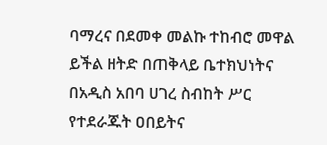ባማረና በደመቀ መልኩ ተከብሮ መዋል ይችል ዘትድ በጠቅላይ ቤተክህነትና በአዲስ አበባ ሀገረ ስብከት ሥር የተደራጁት ዐበይትና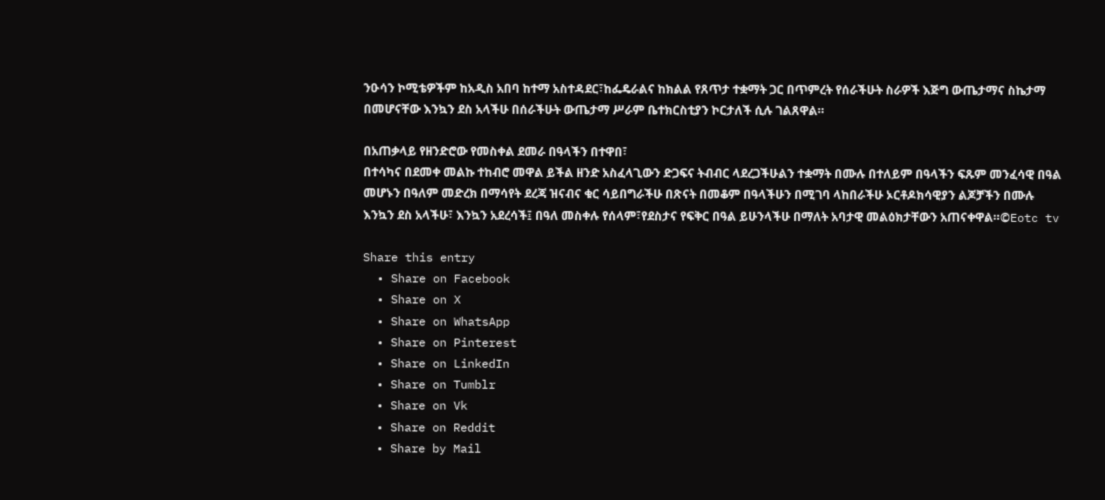ንዑሳን ኮሚቴዎችም ከአዲስ አበባ ከተማ አስተዳደር፣ከፌዴራልና ከክልል የጸጥታ ተቋማት ጋር በጥምረት የሰራችሁት ስራዎች እጅግ ውጤታማና ስኬታማ በመሆናቸው እንኳን ደስ አላችሁ በሰራችሁት ውጤታማ ሥራም ቤተክርስቲያን ኮርታለች ሲሉ ገልጸዋል።

በአጠቃላይ የዘንድሮው የመስቀል ደመራ በዓላችን በተዋበ፣
በተሳካና በደመቀ መልኩ ተከብሮ መዋል ይችል ዘንድ አስፈላጊውን ድጋፍና ትብብር ላደረጋችሁልን ተቋማት በሙሉ በተለይም በዓላችን ፍጹም መንፈሳዊ በዓል መሆኑን በዓለም መድረክ በማሳየት ደረጃ ዝናብና ቁር ሳይበግራችሁ በጽናት በመቆም በዓላችሁን በሚገባ ላከበራችሁ ኦርቶዶክሳዊያን ልጆቻችን በሙሉ እንኳን ደስ አላችሁ፣ እንኳን አደረሳች፤ በዓለ መስቀሉ የሰላም፣የደስታና የፍቅር በዓል ይሁንላችሁ በማለት አባታዊ መልዕክታቸውን አጠናቀዋል።©Eotc tv

Share this entry
  • Share on Facebook
  • Share on X
  • Share on WhatsApp
  • Share on Pinterest
  • Share on LinkedIn
  • Share on Tumblr
  • Share on Vk
  • Share on Reddit
  • Share by Mail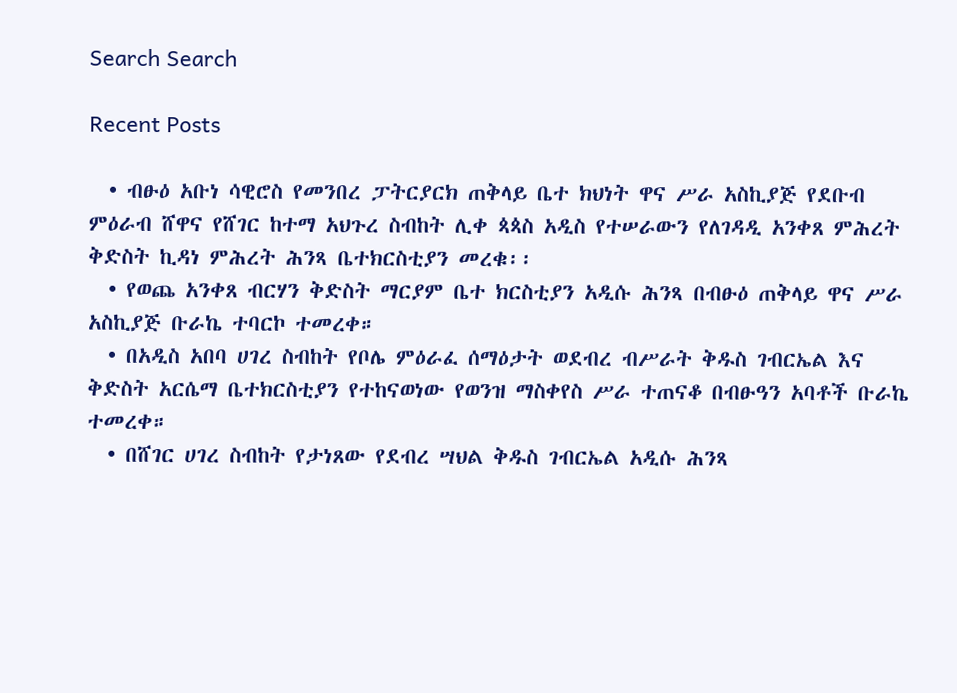Search Search

Recent Posts

  • ብፁዕ አቡነ ሳዊሮስ የመንበረ ፓትርያርክ ጠቅላይ ቤተ ክህነት ዋና ሥራ አስኪያጅ የደቡብ ምዕራብ ሸዋና የሸገር ከተማ አህጉረ ስብከት ሊቀ ጳጳስ አዲስ የተሠራውን የለገዳዲ አንቀጸ ምሕረት ቅድስት ኪዳነ ምሕረት ሕንጻ ቤተክርስቲያን መረቁ፡፡
  • የወጨ አንቀጸ ብርሃን ቅድስት ማርያም ቤተ ክርስቲያን አዲሱ ሕንጻ በብፁዕ ጠቅላይ ዋና ሥራ አስኪያጅ ቡራኬ ተባርኮ ተመረቀ።
  • በአዲስ አበባ ሀገረ ስብከት የቦሌ ምዕራፈ ሰማዕታት ወደብረ ብሥራት ቅዱስ ገብርኤል እና ቅድስት አርሴማ ቤተክርስቲያን የተከናወነው የወንዝ ማስቀየስ ሥራ ተጠናቆ በብፁዓን አባቶች ቡራኬ ተመረቀ።
  • በሸገር ሀገረ ስብከት የታነጸው የደብረ ሣህል ቅዱስ ገብርኤል አዲሱ ሕንጻ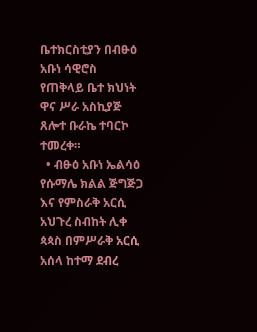ቤተክርስቲያን በብፁዕ አቡነ ሳዊሮስ የጠቅላይ ቤተ ክህነት ዋና ሥራ አስኪያጅ ጸሎተ ቡራኬ ተባርኮ ተመረቀ።
  • ብፁዕ አቡነ ኤልሳዕ የሱማሌ ክልል ጅግጅጋ እና የምስራቅ አርሲ አህጉረ ስብከት ሊቀ ጳጳስ በምሥራቅ አርሲ አሰላ ከተማ ደብረ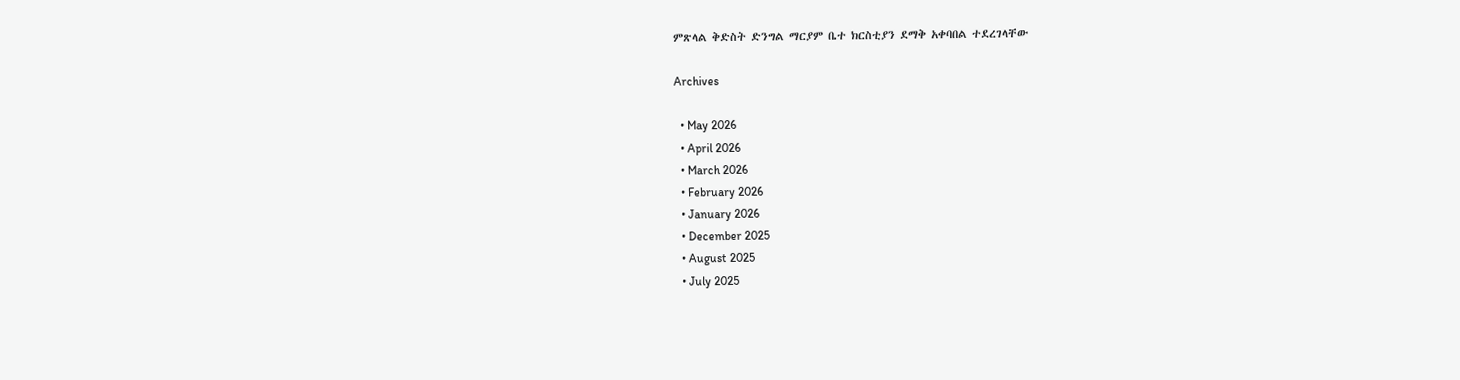ምጽላል ቅድስት ድንግል ማርያም ቤተ ክርስቲያን ደማቅ አቀባበል ተደረገላቸው

Archives

  • May 2026
  • April 2026
  • March 2026
  • February 2026
  • January 2026
  • December 2025
  • August 2025
  • July 2025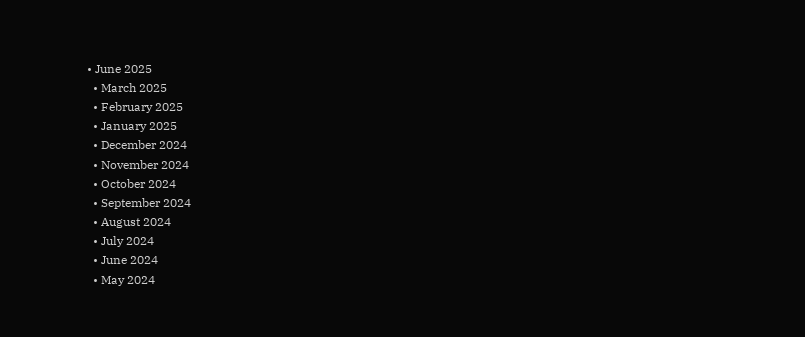• June 2025
  • March 2025
  • February 2025
  • January 2025
  • December 2024
  • November 2024
  • October 2024
  • September 2024
  • August 2024
  • July 2024
  • June 2024
  • May 2024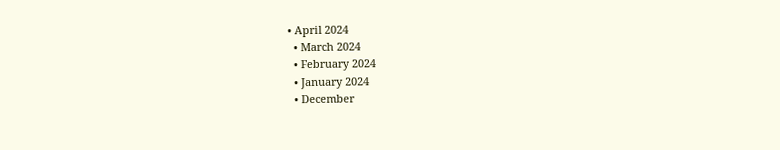• April 2024
  • March 2024
  • February 2024
  • January 2024
  • December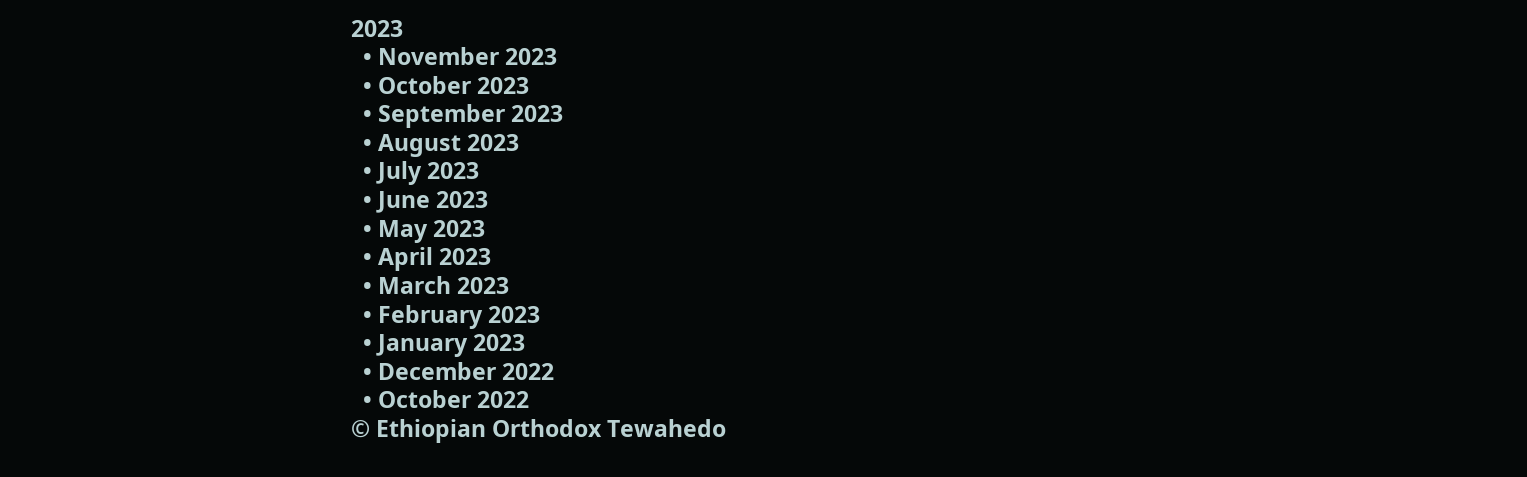2023
  • November 2023
  • October 2023
  • September 2023
  • August 2023
  • July 2023
  • June 2023
  • May 2023
  • April 2023
  • March 2023
  • February 2023
  • January 2023
  • December 2022
  • October 2022
© Ethiopian Orthodox Tewahedo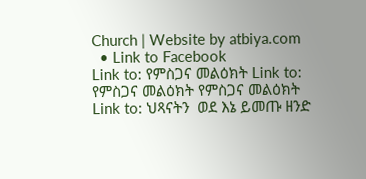Church | Website by atbiya.com
  • Link to Facebook
Link to: የምስጋና መልዕክት Link to: የምስጋና መልዕክት የምስጋና መልዕክት Link to: ህጻናትን  ወደ እኔ ይመጡ ዘንድ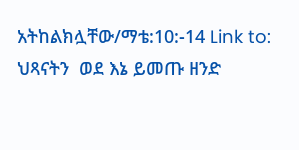አትከልክሏቸው/ማቴ:10:-14 Link to: ህጻናትን  ወደ እኔ ይመጡ ዘንድ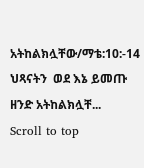አትከልክሏቸው/ማቴ:10:-14 ህጻናትን  ወደ እኔ ይመጡ ዘንድ አትከልክሏቸ...
Scroll to top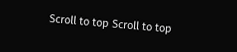Scroll to top Scroll to top